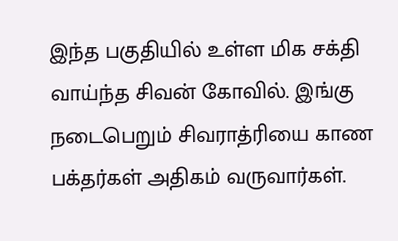இந்த பகுதியில் உள்ள மிக சக்தி வாய்ந்த சிவன் கோவில். இங்கு நடைபெறும் சிவராத்ரியை காண பக்தர்கள் அதிகம் வருவார்கள்.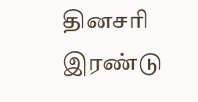தினசரி இரண்டு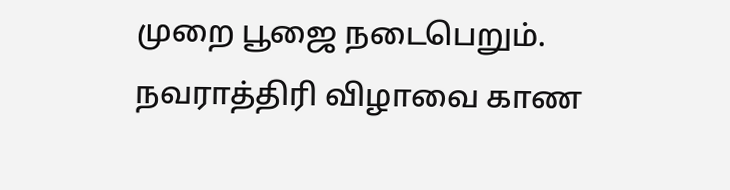முறை பூஜை நடைபெறும். நவராத்திரி விழாவை காண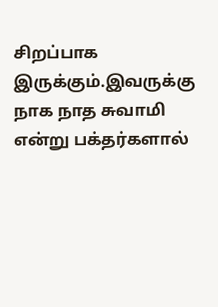சிறப்பாக இருக்கும்.இவருக்கு நாக நாத சுவாமி என்று பக்தர்களால்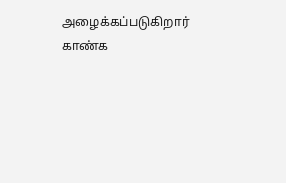அழைக்கப்படுகிறார் காண்க